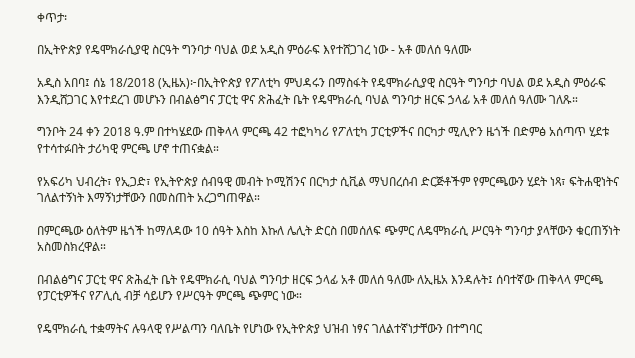ቀጥታ፡

በኢትዮጵያ የዴሞክራሲያዊ ስርዓት ግንባታ ባህል ወደ አዲስ ምዕራፍ እየተሸጋገረ ነው - አቶ መለሰ ዓለሙ

አዲስ አበባ፤ ሰኔ 18/2018 (ኢዜአ)፦በኢትዮጵያ የፖለቲካ ምህዳሩን በማስፋት የዴሞክራሲያዊ ስርዓት ግንባታ ባህል ወደ አዲስ ምዕራፍ እንዲሸጋገር እየተደረገ መሆኑን በብልፅግና ፓርቲ ዋና ጽሕፈት ቤት የዴሞክራሲ ባህል ግንባታ ዘርፍ ኃላፊ አቶ መለሰ ዓለሙ ገለጹ።

ግንቦት 24 ቀን 2018 ዓ.ም በተካሄደው ጠቅላላ ምርጫ 42 ተፎካካሪ የፖለቲካ ፓርቲዎችና በርካታ ሚሊዮን ዜጎች በድምፅ አሰጣጥ ሂደቱ የተሳተፉበት ታሪካዊ ምርጫ ሆኖ ተጠናቋል።

የአፍሪካ ህብረት፣ የኢጋድ፣ የኢትዮጵያ ሰብዓዊ መብት ኮሚሽንና በርካታ ሲቪል ማህበረሰብ ድርጅቶችም የምርጫውን ሂደት ነጻ፣ ፍትሐዊነትና ገለልተኝነት እማኝነታቸውን በመስጠት አረጋግጠዋል።

በምርጫው ዕለትም ዜጎች ከማለዳው 10 ሰዓት እስከ እኩለ ሌሊት ድርስ በመሰለፍ ጭምር ለዴሞክራሲ ሥርዓት ግንባታ ያላቸውን ቁርጠኝነት አስመስክረዋል።

በብልፅግና ፓርቲ ዋና ጽሕፈት ቤት የዴሞክራሲ ባህል ግንባታ ዘርፍ ኃላፊ አቶ መለሰ ዓለሙ ለኢዜአ እንዳሉት፤ ሰባተኛው ጠቅላላ ምርጫ የፓርቲዎችና የፖሊሲ ብቻ ሳይሆን የሥርዓት ምርጫ ጭምር ነው።

የዴሞክራሲ ተቋማትና ሉዓላዊ የሥልጣን ባለቤት የሆነው የኢትዮጵያ ህዝብ ነፃና ገለልተኛነታቸውን በተግባር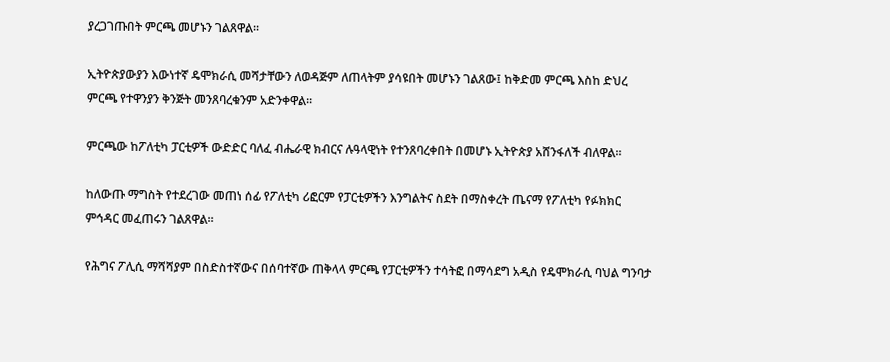ያረጋገጡበት ምርጫ መሆኑን ገልጸዋል።

ኢትዮጵያውያን እውነተኛ ዴሞክራሲ መሻታቸውን ለወዳጅም ለጠላትም ያሳዩበት መሆኑን ገልጸው፤ ከቅድመ ምርጫ እስከ ድህረ ምርጫ የተዋንያን ቅንጅት መንጸባረቁንም አድንቀዋል።

ምርጫው ከፖለቲካ ፓርቲዎች ውድድር ባለፈ ብሔራዊ ክብርና ሉዓላዊነት የተንጸባረቀበት በመሆኑ ኢትዮጵያ አሸንፋለች ብለዋል።

ከለውጡ ማግስት የተደረገው መጠነ ሰፊ የፖለቲካ ሪፎርም የፓርቲዎችን እንግልትና ስደት በማስቀረት ጤናማ የፖለቲካ የፉክክር ምኅዳር መፈጠሩን ገልጸዋል።

የሕግና ፖሊሲ ማሻሻያም በስድስተኛውና በሰባተኛው ጠቅላላ ምርጫ የፓርቲዎችን ተሳትፎ በማሳደግ አዲስ የዴሞክራሲ ባህል ግንባታ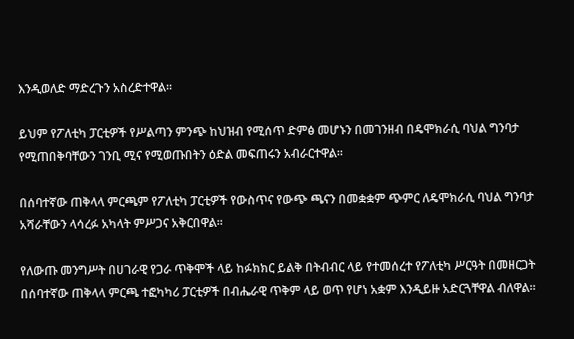እንዲወለድ ማድረጉን አስረድተዋል።

ይህም የፖለቲካ ፓርቲዎች የሥልጣን ምንጭ ከህዝብ የሚሰጥ ድምፅ መሆኑን በመገንዘብ በዴሞክራሲ ባህል ግንባታ የሚጠበቅባቸውን ገንቢ ሚና የሚወጡበትን ዕድል መፍጠሩን አብራርተዋል።

በሰባተኛው ጠቅላላ ምርጫም የፖለቲካ ፓርቲዎች የውስጥና የውጭ ጫናን በመቋቋም ጭምር ለዴሞክራሲ ባህል ግንባታ አሻራቸውን ላሳረፉ አካላት ምሥጋና አቅርበዋል።

የለውጡ መንግሥት በሀገራዊ የጋራ ጥቅሞች ላይ ከፉክክር ይልቅ በትብብር ላይ የተመሰረተ የፖለቲካ ሥርዓት በመዘርጋት በሰባተኛው ጠቅላላ ምርጫ ተፎካካሪ ፓርቲዎች በብሔራዊ ጥቅም ላይ ወጥ የሆነ አቋም እንዲይዙ አድርጓቸዋል ብለዋል።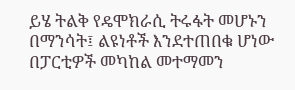ይሄ ትልቅ የዴሞክራሲ ትሩፋት መሆኑን በማንሳት፤ ልዩነቶች እንደተጠበቁ ሆነው በፓርቲዎች መካከል መተማመን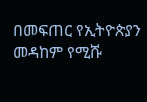በመፍጠር የኢትዮጵያን መዳከም የሚሹ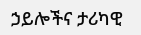ኃይሎችና ታሪካዊ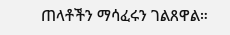ጠላቶችን ማሳፈሩን ገልጸዋል።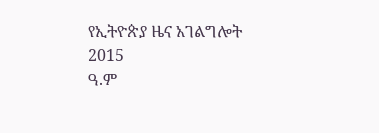የኢትዮጵያ ዜና አገልግሎት
2015
ዓ.ም